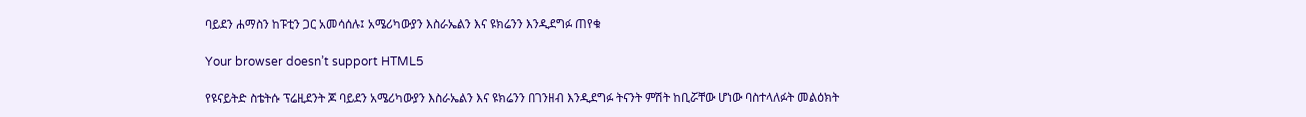ባይደን ሐማስን ከፑቲን ጋር አመሳሰሉ፤ አሜሪካውያን እስራኤልን እና ዩክሬንን እንዲደግፉ ጠየቁ

Your browser doesn’t support HTML5

የዩናይትድ ስቴትሱ ፕሬዚደንት ጆ ባይደን አሜሪካውያን እስራኤልን እና ዩክሬንን በገንዘብ እንዲደግፉ ትናንት ምሽት ከቢሯቸው ሆነው ባስተላለፉት መልዕክት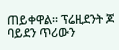ጠይቀዋል። ፕሬዚደንት ጆ ባይደን ጥሪውን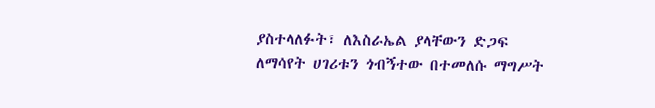ያስተላለፉት፣ ለእስራኤል ያላቸውን ድጋፍ ለማሳየት ሀገሪቱን ጎብኝተው በተመለሱ ማግሥት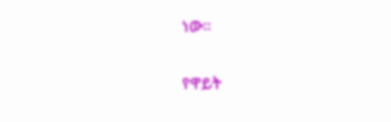ነው።

የዋይት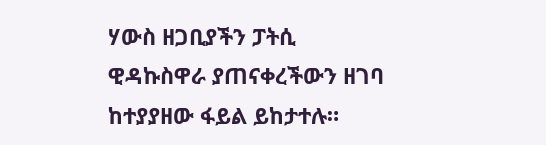ሃውስ ዘጋቢያችን ፓትሲ ዊዳኩስዋራ ያጠናቀረችውን ዘገባ ከተያያዘው ፋይል ይከታተሉ።